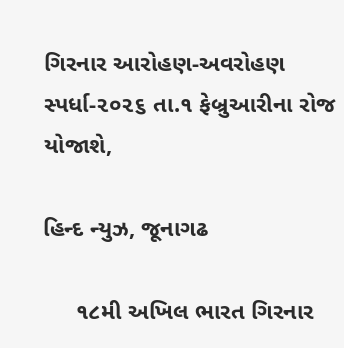ગિરનાર આરોહણ-અવરોહણ સ્પર્ધા-૨૦૨૬ તા.૧ ફેબ્રુઆરીના રોજ યોજાશે,

હિન્દ ન્યુઝ, જૂનાગઢ

     ૧૮મી અખિલ ભારત ગિરનાર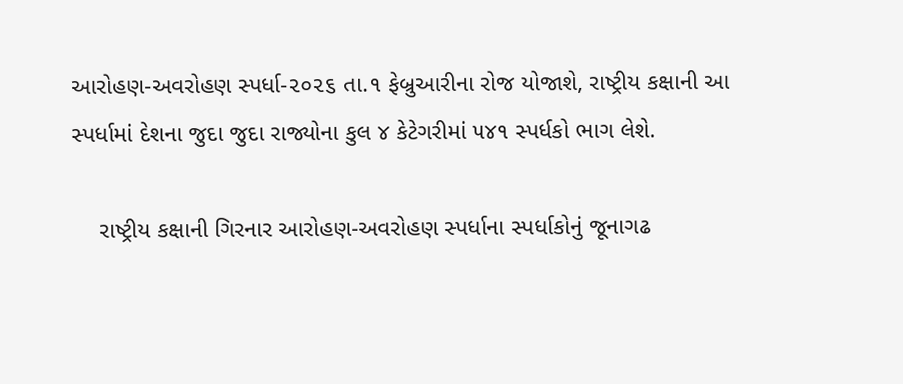આરોહણ-અવરોહણ સ્પર્ધા-૨૦૨૬ તા.૧ ફેબ્રુઆરીના રોજ યોજાશે, રાષ્ટ્રીય કક્ષાની આ સ્પર્ધામાં દેશના જુદા જુદા રાજ્યોના કુલ ૪ કેટેગરીમાં ૫૪૧ સ્પર્ધકો ભાગ લેશે.

    રાષ્ટ્રીય કક્ષાની ગિરનાર આરોહણ-અવરોહણ સ્પર્ધાના સ્પર્ધાકોનું જૂનાગઢ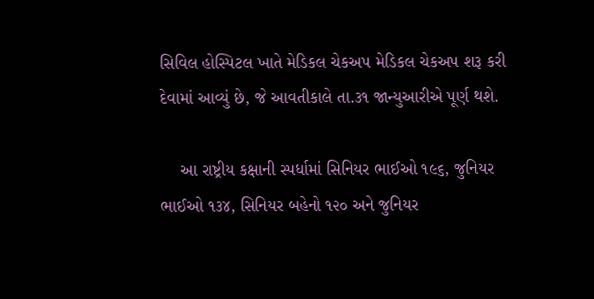સિવિલ હોસ્પિટલ ખાતે મેડિકલ ચેકઅપ મેડિકલ ચેકઅપ શરૂ કરી દેવામાં આવ્યું છે, જે આવતીકાલે તા.૩૧ જાન્યુઆરીએ પૂર્ણ થશે.

    આ રાષ્ટ્રીય કક્ષાની સ્પર્ધામાં સિનિયર ભાઈઓ ૧૯૬, જુનિયર ભાઈઓ ૧૩૪, સિનિયર બહેનો ૧૨૦ અને જુનિયર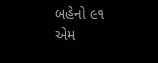બહેનો ૯૧ એમ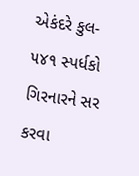એકંદરે કુલ- ૫૪૧ સ્પર્ધકો ગિરનારને સર કરવા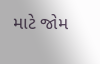માટે જોમ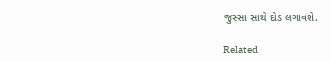જુસ્સા સાથે દોડ લગાવશે.

Related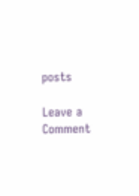posts

Leave a Comment